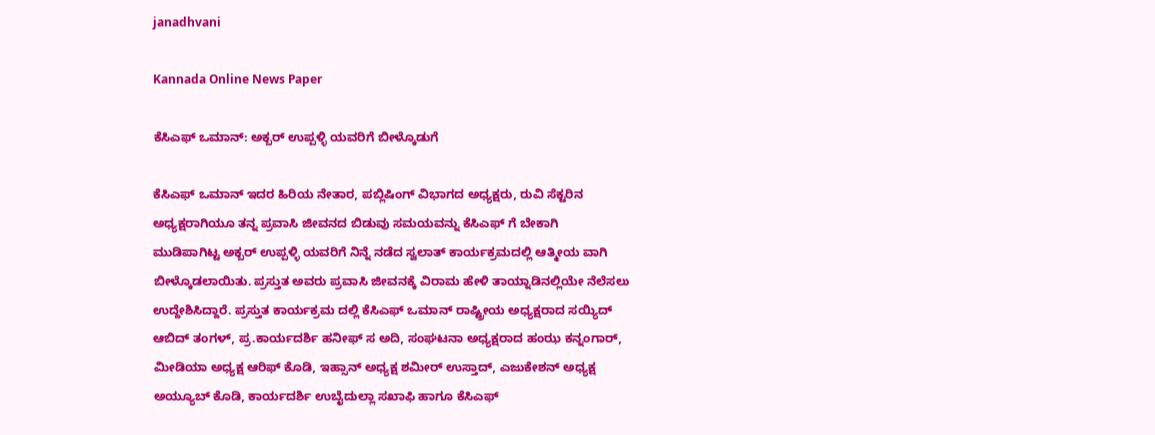janadhvani

Kannada Online News Paper

ಕೆಸಿಎಫ್ ಒಮಾನ್: ಅಕ್ಬರ್ ಉಪ್ಪಳ್ಳಿ ಯವರಿಗೆ ಬೀಳ್ಕೊಡುಗೆ

ಕೆಸಿಎಫ್ ಒಮಾನ್ ಇದರ ಹಿರಿಯ ನೇತಾರ, ಪಬ್ಲಿಷಿಂಗ್ ವಿಭಾಗದ ಅಧ್ಯಕ್ಷರು, ರುವಿ ಸೆಕ್ಟರಿನ ಅಧ್ಯಕ್ಷರಾಗಿಯೂ ತನ್ನ ಪ್ರವಾಸಿ ಜೀವನದ ಬಿಡುವು ಸಮಯವನ್ನು ಕೆಸಿಎಫ್ ಗೆ ಬೇಕಾಗಿ
ಮುಡಿಪಾಗಿಟ್ಟ ಅಕ್ಬರ್ ಉಪ್ಪಳ್ಳಿ ಯವರಿಗೆ ನಿನ್ನೆ ನಡೆದ ಸ್ವಲಾತ್ ಕಾರ್ಯಕ್ರಮದಲ್ಲಿ ಆತ್ಮೀಯ ವಾಗಿ ಬೀಳ್ಕೊಡಲಾಯಿತು. ಪ್ರಸ್ತುತ ಅವರು ಪ್ರವಾಸಿ ಜೀವನಕ್ಕೆ ವಿರಾಮ ಹೇಳಿ ತಾಯ್ನಾಡಿನಲ್ಲಿಯೇ ನೆಲೆಸಲು ಉದ್ದೇಶಿಸಿದ್ದಾರೆ. ಪ್ರಸ್ತುತ ಕಾರ್ಯಕ್ರಮ ದಲ್ಲಿ ಕೆಸಿಎಫ್ ಒಮಾನ್ ರಾಷ್ಟ್ರೀಯ ಅಧ್ಯಕ್ಷರಾದ ಸಯ್ಯಿದ್ ಆಬಿದ್ ತಂಗಳ್, ಪ್ರ.ಕಾರ್ಯದರ್ಶಿ ಹನೀಫ್ ಸ ಅದಿ, ಸಂಘಟನಾ ಅಧ್ಯಕ್ಷರಾದ ಹಂಝ ಕನ್ನಂಗಾರ್, ಮೀಡಿಯಾ ಅಧ್ಯಕ್ಷ ಆರಿಫ್ ಕೊಡಿ, ಇಹ್ಸಾನ್ ಅಧ್ಯಕ್ಷ ಶಮೀರ್ ಉಸ್ತಾದ್, ಎಜುಕೇಶನ್ ಅಧ್ಯಕ್ಷ ಅಯ್ಯೂಬ್ ಕೊಡಿ, ಕಾರ್ಯದರ್ಶಿ ಉಬೈದುಲ್ಲಾ ಸಖಾಫಿ ಹಾಗೂ ಕೆಸಿಎಫ್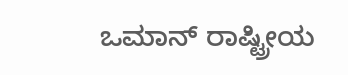ಒಮಾನ್ ರಾಷ್ಟ್ರೀಯ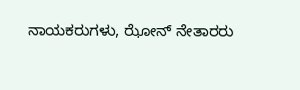ನಾಯಕರುಗಳು, ಝೋನ್ ನೇತಾರರು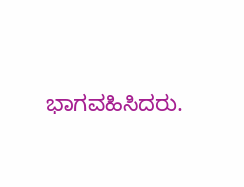ಭಾಗವಹಿಸಿದರು.